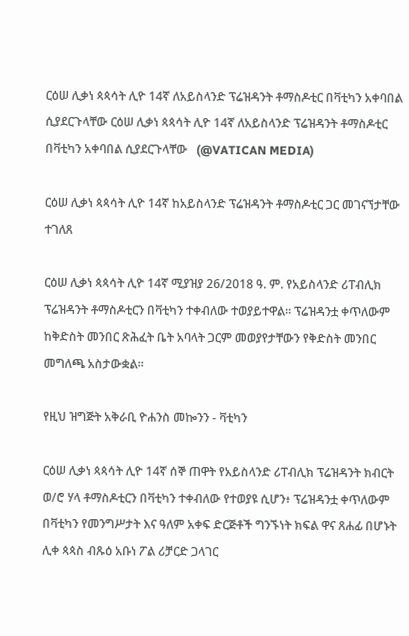ርዕሠ ሊቃነ ጳጳሳት ሊዮ 14ኛ ለአይስላንድ ፕሬዝዳንት ቶማስዶቲር በቫቲካን አቀባበል ሲያደርጉላቸው ርዕሠ ሊቃነ ጳጳሳት ሊዮ 14ኛ ለአይስላንድ ፕሬዝዳንት ቶማስዶቲር በቫቲካን አቀባበል ሲያደርጉላቸው   (@VATICAN MEDIA)

ርዕሠ ሊቃነ ጳጳሳት ሊዮ 14ኛ ከአይስላንድ ፕሬዝዳንት ቶማስዶቲር ጋር መገናኘታቸው ተገለጸ

ርዕሠ ሊቃነ ጳጳሳት ሊዮ 14ኛ ሚያዝያ 26/2018 ዓ. ም. የአይስላንድ ሪፐብሊክ ፕሬዝዳንት ቶማስዶቲርን በቫቲካን ተቀብለው ተወያይተዋል። ፕሬዝዳንቷ ቀጥለውም ከቅድስት መንበር ጽሕፈት ቤት አባላት ጋርም መወያየታቸውን የቅድስት መንበር መግለጫ አስታውቋል።

የዚህ ዝግጅት አቅራቢ ዮሐንስ መኰንን - ቫቲካን

ርዕሠ ሊቃነ ጳጳሳት ሊዮ 14ኛ ሰኞ ጠዋት የአይስላንድ ሪፐብሊክ ፕሬዝዳንት ክብርት ወ/ሮ ሃላ ቶማስዶቲርን በቫቲካን ተቀብለው የተወያዩ ሲሆን፥ ፕሬዝዳንቷ ቀጥለውም በቫቲካን የመንግሥታት እና ዓለም አቀፍ ድርጅቶች ግንኙነት ክፍል ዋና ጸሐፊ በሆኑት ሊቀ ጳጳስ ብጹዕ አቡነ ፖል ሪቻርድ ጋላገር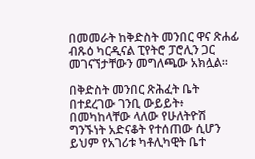በመመራት ከቅድስት መንበር ዋና ጽሐፊ ብጹዕ ካርዲናል ፒየትሮ ፓሮሊን ጋር መገናኘታቸውን መግለጫው አክሏል።

በቅድስት መንበር ጽሕፈት ቤት በተደረገው ገንቢ ውይይት፥ በመካከላቸው ላለው የሁለትዮሽ ግንኙነት አድናቆት የተሰጠው ሲሆን ይህም የአገሪቱ ካቶሊካዊት ቤተ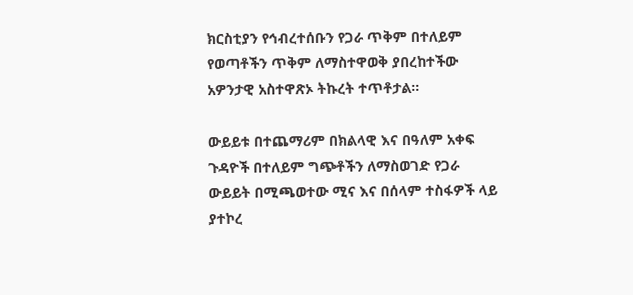ክርስቲያን የኅብረተሰቡን የጋራ ጥቅም በተለይም የወጣቶችን ጥቅም ለማስተዋወቅ ያበረከተችው አዎንታዊ አስተዋጽኦ ትኩረት ተጥቶታል።

ውይይቱ በተጨማሪም በክልላዊ እና በዓለም አቀፍ ጉዳዮች በተለይም ግጭቶችን ለማስወገድ የጋራ ውይይት በሚጫወተው ሚና እና በሰላም ተስፋዎች ላይ ያተኮረ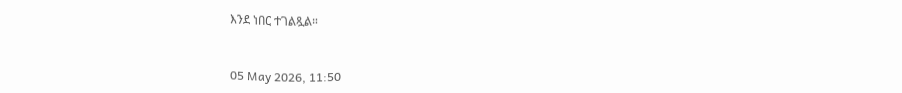እንደ ነበር ተገልጿል።



05 May 2026, 11:50